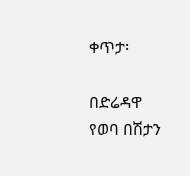ቀጥታ፡

በድሬዳዋ የወባ በሽታን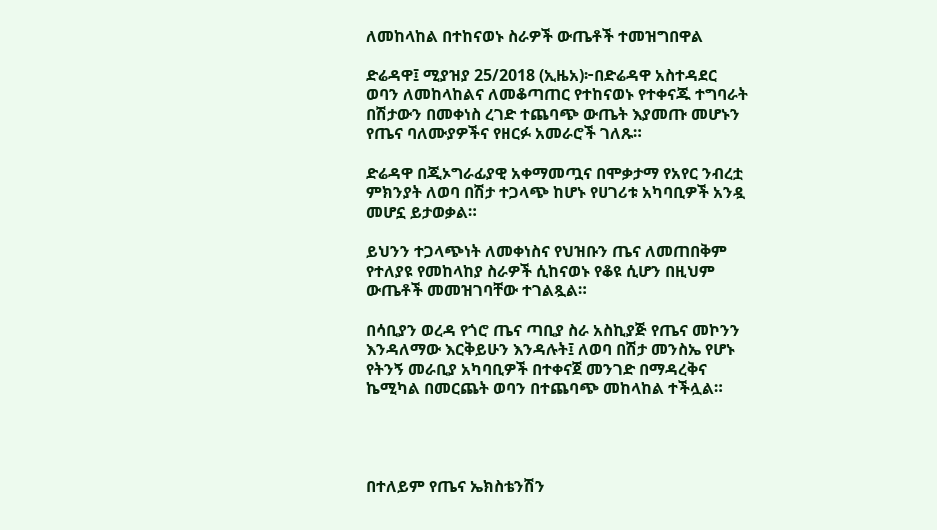ለመከላከል በተከናወኑ ስራዎች ውጤቶች ተመዝግበዋል

ድሬዳዋ፤ ሚያዝያ 25/2018 (ኢዜአ)፦በድሬዳዋ አስተዳደር ወባን ለመከላከልና ለመቆጣጠር የተከናወኑ የተቀናጁ ተግባራት በሽታውን በመቀነስ ረገድ ተጨባጭ ውጤት እያመጡ መሆኑን የጤና ባለሙያዎችና የዘርፉ አመራሮች ገለጹ።

ድሬዳዋ በጂኦግራፊያዊ አቀማመጧና በሞቃታማ የአየር ንብረቷ ምክንያት ለወባ በሽታ ተጋላጭ ከሆኑ የሀገሪቱ አካባቢዎች አንዷ መሆኗ ይታወቃል።

ይህንን ተጋላጭነት ለመቀነስና የህዝቡን ጤና ለመጠበቅም የተለያዩ የመከላከያ ስራዎች ሲከናወኑ የቆዩ ሲሆን በዚህም ውጤቶች መመዝገባቸው ተገልጿል።

በሳቢያን ወረዳ የጎሮ ጤና ጣቢያ ስራ አስኪያጅ የጤና መኮንን እንዳለማው እርቅይሁን እንዳሉት፤ ለወባ በሽታ መንስኤ የሆኑ የትንኝ መራቢያ አካባቢዎች በተቀናጀ መንገድ በማዳረቅና ኬሚካል በመርጨት ወባን በተጨባጭ መከላከል ተችሏል።




በተለይም የጤና ኤክስቴንሽን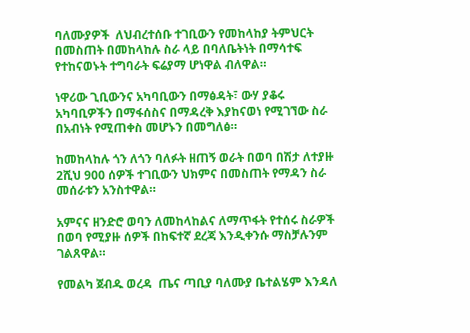ባለሙያዎች  ለህብረተሰቡ ተገቢውን የመከላከያ ትምህርት በመስጠት በመከላከሉ ስራ ላይ በባለቤትነት በማሳተፍ የተከናወኑት ተግባራት ፍሬያማ ሆነዋል ብለዋል።

ነዋሪው ጊቢውንና አካባቢውን በማፅዳት፣ ውሃ ያቆሩ አካባቢዎችን በማፋሰስና በማዳረቅ እያከናወነ የሚገኘው ስራ  በአብነት የሚጠቀስ መሆኑን በመግለፅ።

ከመከላከሉ ጎን ለጎን ባለፉት ዘጠኝ ወራት በወባ በሽታ ለተያዙ 2ሺህ 900 ሰዎች ተገቢውን ህክምና በመስጠት የማዳን ስራ መሰራቱን አንስተዋል።

አምናና ዘንድሮ ወባን ለመከላከልና ለማጥፋት የተሰሩ ስራዎች በወባ የሚያዙ ሰዎች በከፍተኛ ደረጃ እንዲቀንሱ ማስቻሉንም ገልጸዋል።

የመልካ ጀብዱ ወረዳ  ጤና ጣቢያ ባለሙያ ቤተልሄም እንዳለ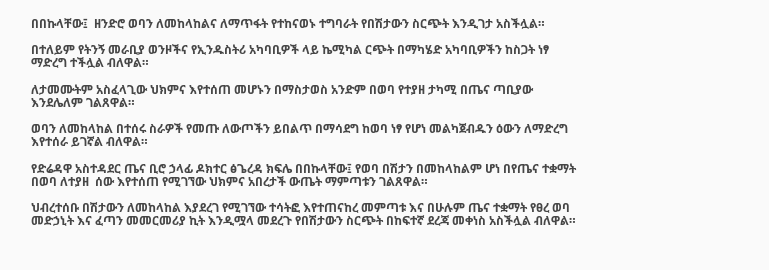በበኩላቸው፤  ዘንድሮ ወባን ለመከላከልና ለማጥፋት የተከናወኑ ተግባራት የበሽታውን ስርጭት እንዲገታ አስችሏል።

በተለይም የትንኝ መራቢያ ወንዞችና የኢንዱስትሪ አካባቢዎች ላይ ኬሚካል ርጭት በማካሄድ አካባቢዎችን ከስጋት ነፃ ማድረግ ተችሏል ብለዋል።

ለታመሙትም አስፈላጊው ህክምና እየተሰጠ መሆኑን በማስታወስ አንድም በወባ የተያዘ ታካሚ በጤና ጣቢያው እንደሌለም ገልጸዋል።

ወባን ለመከላከል በተሰሩ ስራዎች የመጡ ለውጦችን ይበልጥ በማሳደግ ከወባ ነፃ የሆነ መልካጀብዱን ዕውን ለማድረግ እየተሰራ ይገኛል ብለዋል።

የድሬዳዋ አስተዳደር ጤና ቢሮ ኃላፊ ዶክተር ፅጌረዳ ክፍሌ በበኩላቸው፤ የወባ በሽታን በመከላከልም ሆነ በየጤና ተቋማት በወባ ለተያዘ  ሰው እየተሰጠ የሚገኘው ህክምና አበረታች ውጤት ማምጣቱን ገልጸዋል።

ህብረተሰቡ በሽታውን ለመከላከል እያደረገ የሚገኘው ተሳትፎ እየተጠናከረ መምጣቱ እና በሁሉም ጤና ተቋማት የፀረ ወባ መድኃኒት እና ፈጣን መመርመሪያ ኪት እንዲሟላ መደረጉ የበሽታውን ስርጭት በከፍተኛ ደረጃ መቀነስ አስችሏል ብለዋል።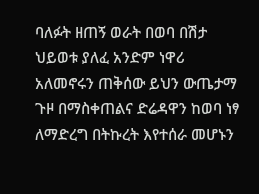ባለፉት ዘጠኝ ወራት በወባ በሽታ ህይወቱ ያለፈ አንድም ነዋሪ አለመኖሩን ጠቅሰው ይህን ውጤታማ ጉዞ በማስቀጠልና ድሬዳዋን ከወባ ነፃ ለማድረግ በትኩረት እየተሰራ መሆኑን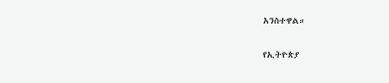አንስተዋል።

የኢትዮጵያ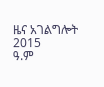ዜና አገልግሎት
2015
ዓ.ም